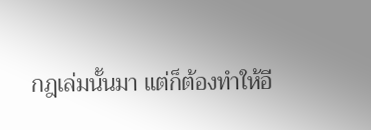กฎเล่มนั้นมา แต่ก็ต้องทำให้อี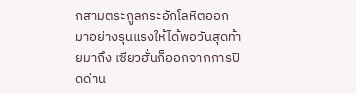กสามตระกูลกระอักโลหิตออกมาอย่างรุนแรงให้ได้พอวันสุดท้ายมาถึง เซียวฮั่นก็ออกจากการปิดด่าน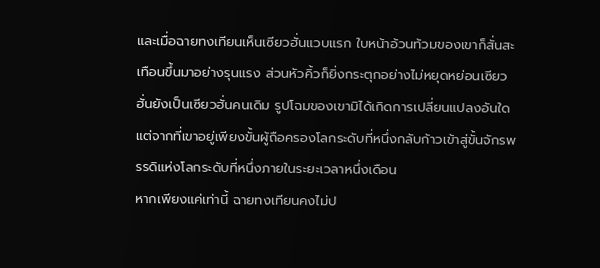และเมื่อฉายทงเทียนเห็นเซียวฮั่นแวบแรก ใบหน้าอ้วนท้วมของเขาก็สั่นสะเทือนขึ้นมาอย่างรุนแรง ส่วนหัวคิ้วก็ยิ่งกระตุกอย่างไม่หยุดหย่อนเซียวฮั่นยังเป็นเซียวฮั่นคนเดิม รูปโฉมของเขามิได้เกิดการเปลี่ยนแปลงอันใด แต่จากที่เขาอยู่เพียงขั้นผู้ถือครองโลกระดับที่หนึ่งกลับก้าวเข้าสู่ขั้นจักรพรรดิแห่งโลกระดับที่หนึ่งภายในระยะเวลาหนึ่งเดือน
หากเพียงแค่เท่านี้ ฉายทงเทียนคงไม่ป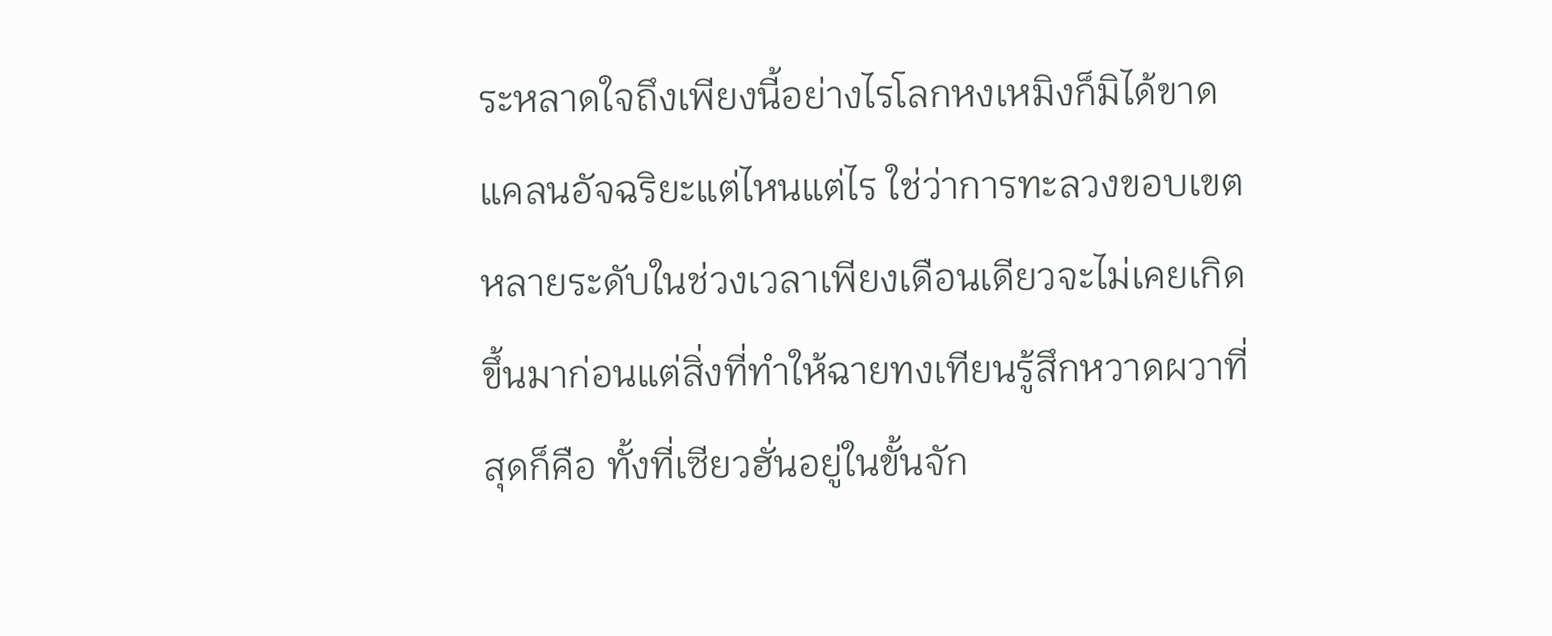ระหลาดใจถึงเพียงนี้อย่างไรโลกหงเหมิงก็มิได้ขาดแคลนอัจฉริยะแต่ไหนแต่ไร ใช่ว่าการทะลวงขอบเขตหลายระดับในช่วงเวลาเพียงเดือนเดียวจะไม่เคยเกิดขึ้นมาก่อนแต่สิ่งที่ทำให้ฉายทงเทียนรู้สึกหวาดผวาที่สุดก็คือ ทั้งที่เซียวฮั่นอยู่ในขั้นจัก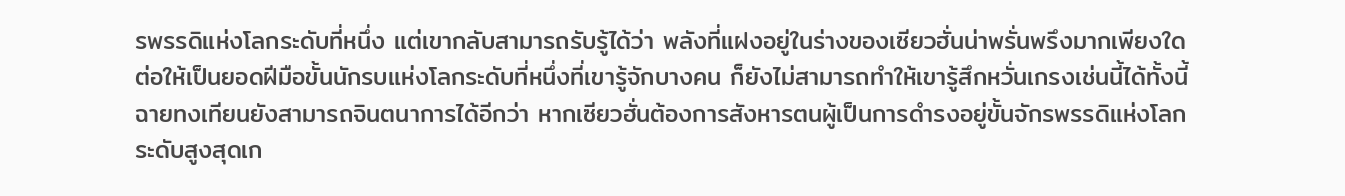รพรรดิแห่งโลกระดับที่หนึ่ง แต่เขากลับสามารถรับรู้ได้ว่า พลังที่แฝงอยู่ในร่างของเซียวฮั่นน่าพรั่นพรึงมากเพียงใด ต่อให้เป็นยอดฝีมือขั้นนักรบแห่งโลกระดับที่หนึ่งที่เขารู้จักบางคน ก็ยังไม่สามารถทำให้เขารู้สึกหวั่นเกรงเช่นนี้ได้ทั้งนี้ฉายทงเทียนยังสามารถจินตนาการได้อีกว่า หากเซียวฮั่นต้องการสังหารตนผู้เป็นการดำรงอยู่ขั้นจักรพรรดิแห่งโลกระดับสูงสุดเก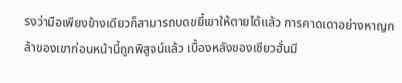รงว่ามือเพียงข้างเดียวก็สามารถบดขยี้เขาให้ตายได้แล้ว การคาดเดาอย่างหาญกล้าของเขาก่อนหน้านี้ถูกพิสูจน์แล้ว เบื้องหลังของเซียวฮั่นมี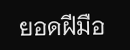ยอดฝีมือ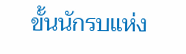ขั้นนักรบแห่ง